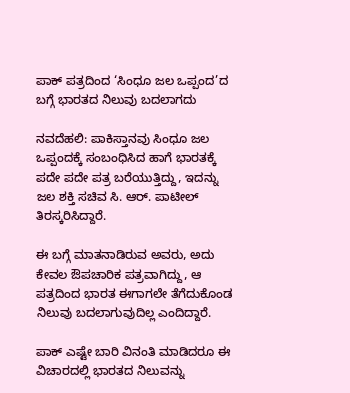ಪಾಕ್ ಪತ್ರದಿಂದ ‘ಸಿಂಧೂ ಜಲ ಒಪ್ಪಂದ’ದ ಬಗ್ಗೆ ಭಾರತದ ನಿಲುವು ಬದಲಾಗದು

ನವದೆಹಲಿ: ಪಾಕಿಸ್ತಾನವು ಸಿಂಧೂ ಜಲ ಒಪ್ಪಂದಕ್ಕೆ ಸಂಬಂಧಿಸಿದ ಹಾಗೆ ಭಾರತಕ್ಕೆ ಪದೇ ಪದೇ ಪತ್ರ ಬರೆಯುತ್ತಿದ್ದು, ಇದನ್ನು ಜಲ ಶಕ್ತಿ ಸಚಿವ ಸಿ. ಆರ್. ಪಾಟೀಲ್ ತಿರಸ್ಕರಿಸಿದ್ದಾರೆ.

ಈ ಬಗ್ಗೆ ಮಾತನಾಡಿರುವ ಅವರು, ಅದು ಕೇವಲ ಔಪಚಾರಿಕ ಪತ್ರವಾಗಿದ್ದು, ಆ ಪತ್ರದಿಂದ ಭಾರತ ಈಗಾಗಲೇ ತೆಗೆದುಕೊಂಡ ನಿಲುವು ಬದಲಾಗುವುದಿಲ್ಲ ಎಂದಿದ್ದಾರೆ.

ಪಾಕ್ ಎಷ್ಟೇ ಬಾರಿ ವಿನಂತಿ ಮಾಡಿದರೂ ಈ ವಿಚಾರದಲ್ಲಿ ಭಾರತದ ನಿಲುವನ್ನು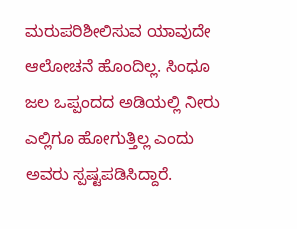ಮರುಪರಿಶೀಲಿಸುವ ಯಾವುದೇ ಆಲೋಚನೆ ಹೊಂದಿಲ್ಲ. ಸಿಂಧೂ ಜಲ ಒಪ್ಪಂದದ ಅಡಿಯಲ್ಲಿ ನೀರು ಎಲ್ಲಿಗೂ ಹೋಗುತ್ತಿಲ್ಲ ಎಂದು ಅವರು ಸ್ಪಷ್ಟಪಡಿಸಿದ್ದಾರೆ.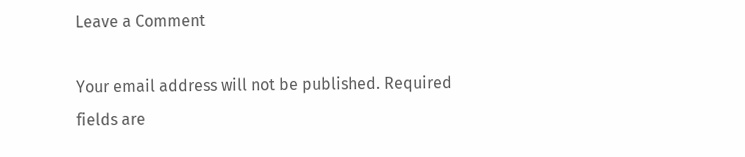Leave a Comment

Your email address will not be published. Required fields are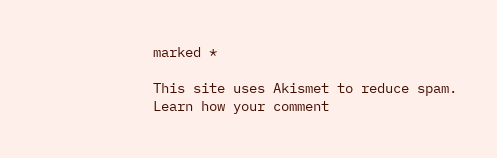marked *

This site uses Akismet to reduce spam. Learn how your comment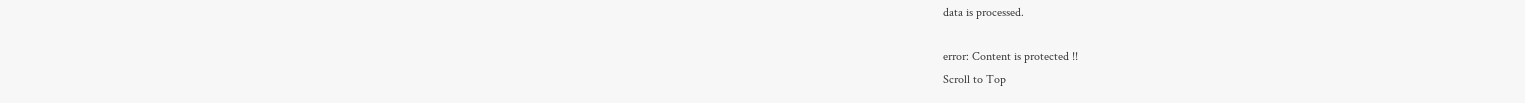data is processed.

error: Content is protected !!
Scroll to Top